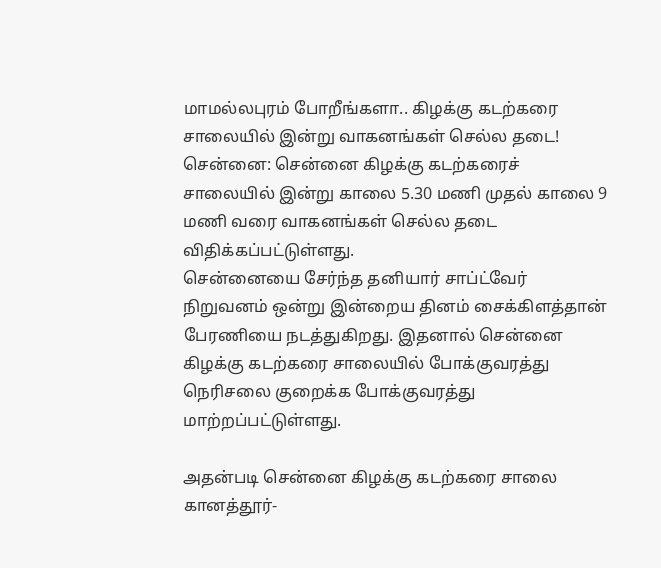மாமல்லபுரம் போறீங்களா.. கிழக்கு கடற்கரை சாலையில் இன்று வாகனங்கள் செல்ல தடை!
சென்னை: சென்னை கிழக்கு கடற்கரைச் சாலையில் இன்று காலை 5.30 மணி முதல் காலை 9 மணி வரை வாகனங்கள் செல்ல தடை விதிக்கப்பட்டுள்ளது.
சென்னையை சேர்ந்த தனியார் சாப்ட்வேர் நிறுவனம் ஒன்று இன்றைய தினம் சைக்கிளத்தான் பேரணியை நடத்துகிறது. இதனால் சென்னை கிழக்கு கடற்கரை சாலையில் போக்குவரத்து நெரிசலை குறைக்க போக்குவரத்து மாற்றப்பட்டுள்ளது.

அதன்படி சென்னை கிழக்கு கடற்கரை சாலை கானத்தூர்-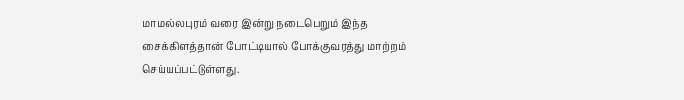மாமல்லபுரம் வரை இன்று நடைபெறும் இந்த சைக்கிளத்தான் போட்டியால் போக்குவரத்து மாற்றம் செய்யப்பட்டுள்ளது.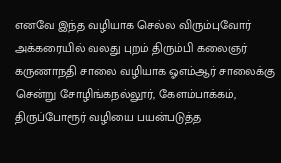எனவே இந்த வழியாக செல்ல விரும்புவோர் அக்கரையில் வலது புறம் திரும்பி கலைஞர் கருணாநதி சாலை வழியாக ஓஎம்ஆர் சாலைக்கு சென்று சோழிங்கநல்லூர், கேளம்பாக்கம், திருப்போரூர் வழியை பயன்படுத்த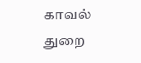காவல் துறை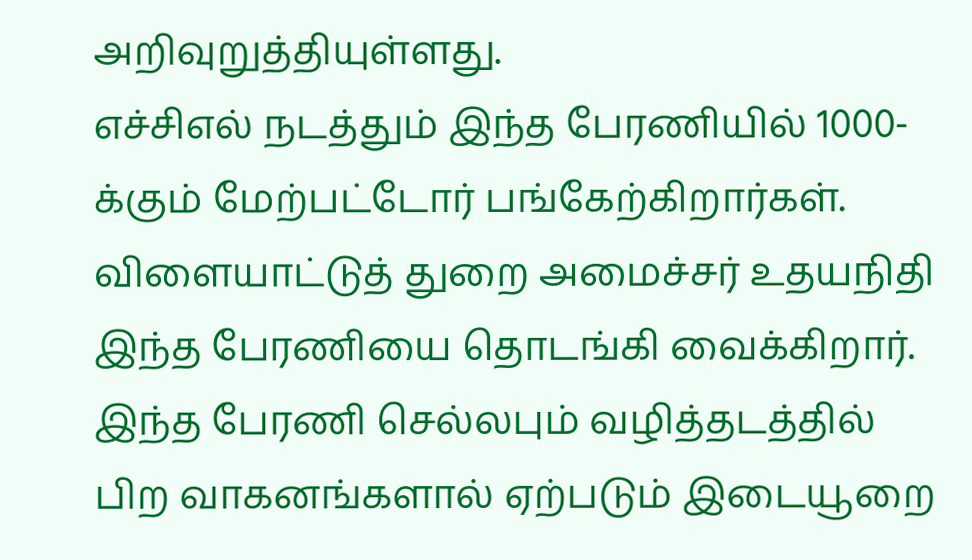அறிவுறுத்தியுள்ளது.
எச்சிஎல் நடத்தும் இந்த பேரணியில் 1000-க்கும் மேற்பட்டோர் பங்கேற்கிறார்கள். விளையாட்டுத் துறை அமைச்சர் உதயநிதி இந்த பேரணியை தொடங்கி வைக்கிறார். இந்த பேரணி செல்லபும் வழித்தடத்தில் பிற வாகனங்களால் ஏற்படும் இடையூறை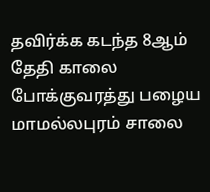தவிர்க்க கடந்த 8ஆம் தேதி காலை போக்குவரத்து பழைய மாமல்லபுரம் சாலை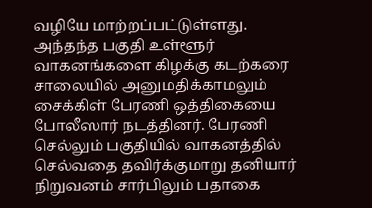வழியே மாற்றப்பட்டுள்ளது.
அந்தந்த பகுதி உள்ளூர் வாகனங்களை கிழக்கு கடற்கரை சாலையில் அனுமதிக்காமலும் சைக்கிள் பேரணி ஒத்திகையை போலீஸார் நடத்தினர். பேரணி செல்லும் பகுதியில் வாகனத்தில் செல்வதை தவிர்க்குமாறு தனியார் நிறுவனம் சார்பிலும் பதாகை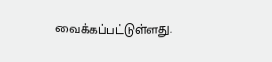வைக்கப்பட்டுள்ளது.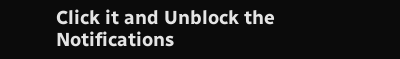Click it and Unblock the Notifications